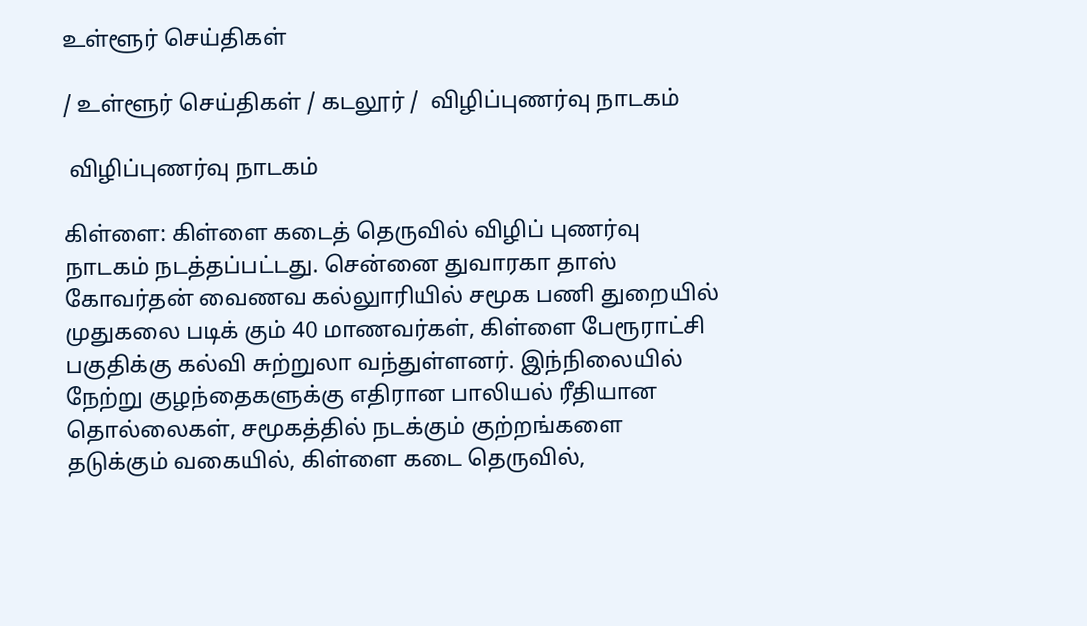உள்ளூர் செய்திகள்

/ உள்ளூர் செய்திகள் / கடலூர் /  விழிப்புணர்வு நாடகம்

 விழிப்புணர்வு நாடகம்

கிள்ளை: கிள்ளை கடைத் தெருவில் விழிப் புணர்வு நாடகம் நடத்தப்பட்டது. சென்னை துவாரகா தாஸ் கோவர்தன் வைணவ கல்லுாரியில் சமூக பணி துறையில் முதுகலை படிக் கும் 40 மாணவர்கள், கிள்ளை பேரூராட்சி பகுதிக்கு கல்வி சுற்றுலா வந்துள்ளனர். இந்நிலையில் நேற்று குழந்தைகளுக்கு எதிரான பாலியல் ரீதியான தொல்லைகள், சமூகத்தில் நடக்கும் குற்றங்களை தடுக்கும் வகையில், கிள்ளை கடை தெருவில்,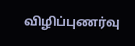விழிப்புணர்வு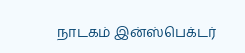நாடகம் இன்ஸ்பெக்டர்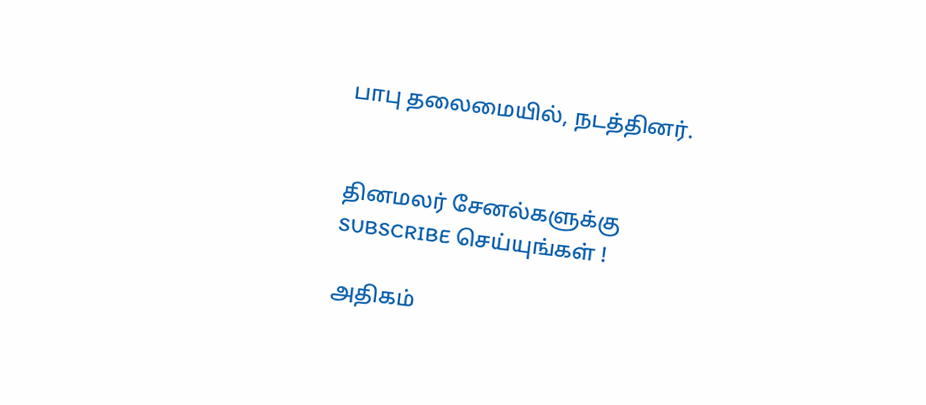பாபு தலைமையில், நடத்தினர்.


தினமலர் சேனல்களுக்கு SUBSCRIBE செய்யுங்கள் !

அதிகம்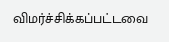விமர்ச்சிக்கப்பட்டவை